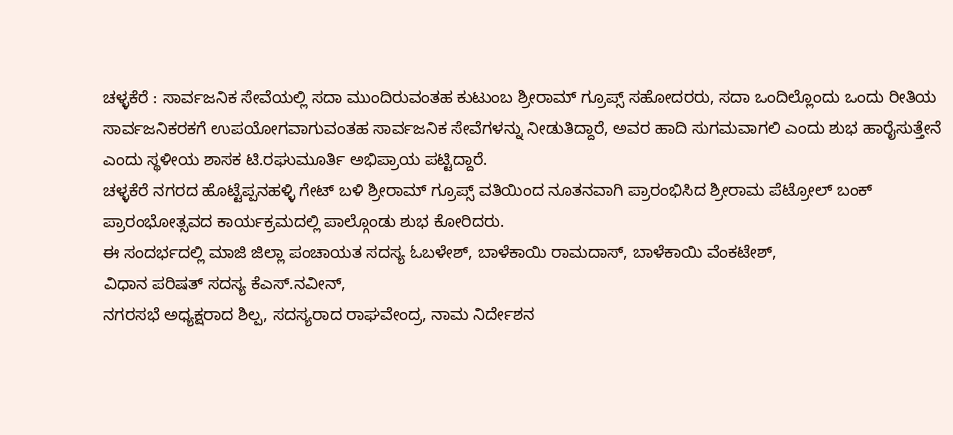ಚಳ್ಳಕೆರೆ : ಸಾರ್ವಜನಿಕ ಸೇವೆಯಲ್ಲಿ ಸದಾ ಮುಂದಿರುವಂತಹ ಕುಟುಂಬ ಶ್ರೀರಾಮ್ ಗ್ರೂಪ್ಸ್ ಸಹೋದರರು, ಸದಾ ಒಂದಿಲ್ಲೊಂದು ಒಂದು ರೀತಿಯ ಸಾರ್ವಜನಿಕರಕಗೆ ಉಪಯೋಗವಾಗುವಂತಹ ಸಾರ್ವಜನಿಕ ಸೇವೆಗಳನ್ನು ನೀಡುತಿದ್ದಾರೆ, ಅವರ ಹಾದಿ ಸುಗಮವಾಗಲಿ ಎಂದು ಶುಭ ಹಾರೈಸುತ್ತೇನೆ ಎಂದು ಸ್ಥಳೀಯ ಶಾಸಕ ಟಿ.ರಘುಮೂರ್ತಿ ಅಭಿಪ್ರಾಯ ಪಟ್ಟಿದ್ದಾರೆ.
ಚಳ್ಳಕೆರೆ ನಗರದ ಹೊಟ್ಟೆಪ್ಪನಹಳ್ಳಿ ಗೇಟ್ ಬಳಿ ಶ್ರೀರಾಮ್ ಗ್ರೂಪ್ಸ್ ವತಿಯಿಂದ ನೂತನವಾಗಿ ಪ್ರಾರಂಭಿಸಿದ ಶ್ರೀರಾಮ ಪೆಟ್ರೋಲ್ ಬಂಕ್ ಪ್ರಾರಂಭೋತ್ಸವದ ಕಾರ್ಯಕ್ರಮದಲ್ಲಿ ಪಾಲ್ಗೊಂಡು ಶುಭ ಕೋರಿದರು.
ಈ ಸಂದರ್ಭದಲ್ಲಿ ಮಾಜಿ ಜಿಲ್ಲಾ ಪಂಚಾಯತ ಸದಸ್ಯ ಓಬಳೇಶ್, ಬಾಳೆಕಾಯಿ ರಾಮದಾಸ್, ಬಾಳೆಕಾಯಿ ವೆಂಕಟೇಶ್,
ವಿಧಾನ ಪರಿಷತ್ ಸದಸ್ಯ ಕೆಎಸ್.ನವೀನ್,
ನಗರಸಭೆ ಅಧ್ಯಕ್ಷರಾದ ಶಿಲ್ಪ, ಸದಸ್ಯರಾದ ರಾಘವೇಂದ್ರ, ನಾಮ ನಿರ್ದೇಶನ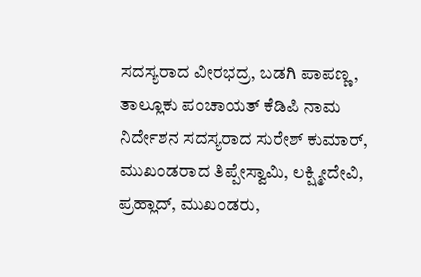ಸದಸ್ಯರಾದ ವೀರಭದ್ರ, ಬಡಗಿ ಪಾಪಣ್ಣ, ತಾಲ್ಲೂಕು ಪಂಚಾಯತ್ ಕೆಡಿಪಿ ನಾಮ ನಿರ್ದೇಶನ ಸದಸ್ಯರಾದ ಸುರೇಶ್ ಕುಮಾರ್, ಮುಖಂಡರಾದ ತಿಪ್ಪೇಸ್ವಾಮಿ, ಲಕ್ಷ್ಮೀದೇವಿ, ಪ್ರಹ್ಲಾದ್, ಮುಖಂಡರು,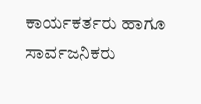ಕಾರ್ಯಕರ್ತರು ಹಾಗೂ ಸಾರ್ವಜನಿಕರು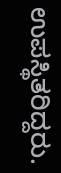ಉಪಸ್ಥಿತರಿದ್ದರು.